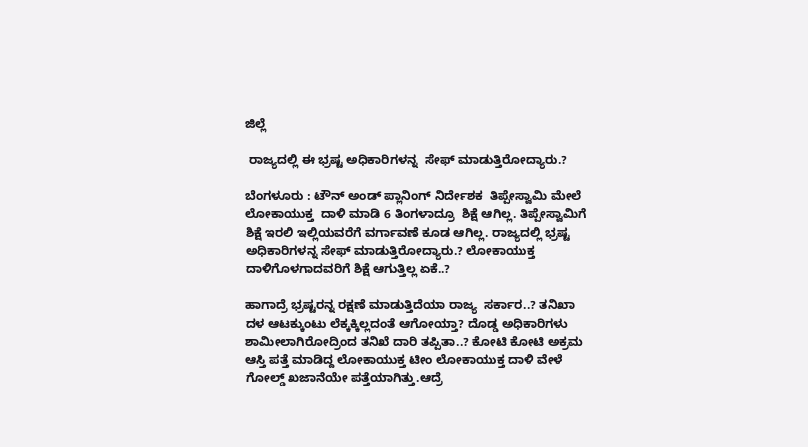ಜಿಲ್ಲೆ

 ರಾಜ್ಯದಲ್ಲಿ ಈ ಭ್ರಷ್ಟ ಅಧಿಕಾರಿಗಳನ್ನ  ಸೇಫ್ ಮಾಡುತ್ತಿರೋದ್ಯಾರು.?

ಬೆಂಗಳೂರು : ಟೌನ್ ಅಂಡ್ ಪ್ಲಾನಿಂಗ್ ನಿರ್ದೇಶಕ  ತಿಪ್ಪೇಸ್ವಾಮಿ ಮೇಲೆ ಲೋಕಾಯುಕ್ತ  ದಾಳಿ ಮಾಡಿ 6 ತಿಂಗಳಾದ್ರೂ  ಶಿಕ್ಷೆ ಆಗಿಲ್ಲ. ತಿಪ್ಪೇಸ್ವಾಮಿಗೆ  ಶಿಕ್ಷೆ ಇರಲಿ ಇಲ್ಲಿಯವರೆಗೆ ವರ್ಗಾವಣೆ ಕೂಡ ಆಗಿಲ್ಲ. ರಾಜ್ಯದಲ್ಲಿ ಭ್ರಷ್ಟ ಅಧಿಕಾರಿಗಳನ್ನ ಸೇಫ್ ಮಾಡುತ್ತಿರೋದ್ಯಾರು.? ಲೋಕಾಯುಕ್ತ ದಾಳಿಗೊಳಗಾದವರಿಗೆ ಶಿಕ್ಷೆ ಆಗುತ್ತಿಲ್ಲ ಏಕೆ..?

ಹಾಗಾದ್ರೆ ಭ್ರಷ್ಟರನ್ನ ರಕ್ಷಣೆ ಮಾಡುತ್ತಿದೆಯಾ ರಾಜ್ಯ  ಸರ್ಕಾರ..? ತನಿಖಾ ದಳ ಆಟಕ್ಕುಂಟು ಲೆಕ್ಕಕ್ಕಿಲ್ಲದಂತೆ ಆಗೋಯ್ತಾ? ದೊಡ್ಡ ಅಧಿಕಾರಿಗಳು ಶಾಮೀಲಾಗಿರೋದ್ರಿಂದ ತನಿಖೆ ದಾರಿ ತಪ್ಪಿತಾ..? ಕೋಟಿ ಕೋಟಿ ಅಕ್ರಮ ಆಸ್ತಿ ಪತ್ತೆ ಮಾಡಿದ್ದ ಲೋಕಾಯುಕ್ತ ಟೀಂ ಲೋಕಾಯುಕ್ತ ದಾಳಿ ವೇಳೆ ಗೋಲ್ಡ್ ಖಜಾನೆಯೇ ಪತ್ತೆಯಾಗಿತ್ತು.ಆದ್ರೆ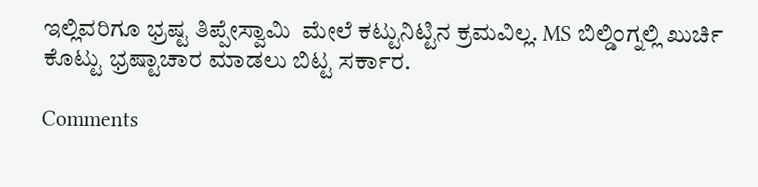ಇಲ್ಲಿವರಿಗೂ ಭ್ರಷ್ಟ ತಿಪ್ಪೇಸ್ವಾಮಿ  ಮೇಲೆ ಕಟ್ಟುನಿಟ್ಟಿನ ಕ್ರಮವಿಲ್ಲ. MS ಬಿಲ್ಡಿಂಗ್ನಲ್ಲಿ ಖುರ್ಚಿ ಕೊಟ್ಟು ಭ್ರಷ್ಟಾಚಾರ ಮಾಡಲು ಬಿಟ್ಟ ಸರ್ಕಾರ.

Comments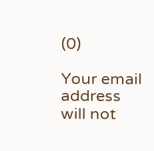(0)

Your email address will not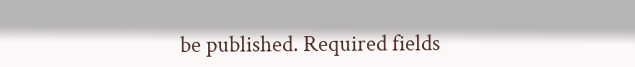be published. Required fields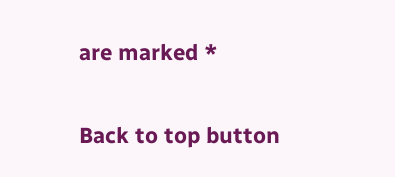are marked *

Back to top button